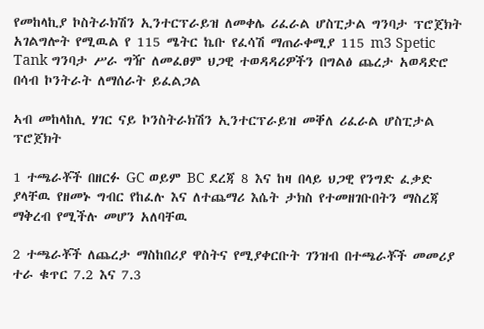የመከላኪያ ኮስትራክሽን ኢንተርፕራይዝ ለመቀሌ ሪፈራል ሆስፒታል ግንባታ ፕሮጀክት አገልግሎት የሚዉል የ 115 ሜትር ኬቡ የፈሳሽ ማጠራቀሚያ 115 m3 Spetic Tank ግንባታ ሥራ ግዥ ለመፈፀም ህጋዊ ተወዳዳሪዎችን በግልፅ ጨረታ አወዳድሮ በሳብ ኮንትራት ለማሰራት ይፈልጋል

ኣብ መከላከሊ ሃገር ናይ ኮንስትራክሽን ኢንተርፕራይዝ መቐለ ሪፈራል ሆስፒታል ፕሮጀክት

1 ተጫራቾች በዘርፉ GC ወይም BC ደረጃ 8 እና ከዛ በላይ ህጋዊ የንግድ ፈቃድ ያላቸዉ የዘመኑ ግብር የከፈሉ እና ለተጨማሪ እሴት ታክስ የተመዘገቡበትን ማስረጃ ማቅረብ የሚችሉ መሆን አለባቸዉ

2 ተጫራቾች ለጨረታ ማስከበሪያ ዋስትና የሚያቀርቡት ገንዝብ በተጫራቾች መመሪያ ተራ ቁጥር 7.2 እና 7.3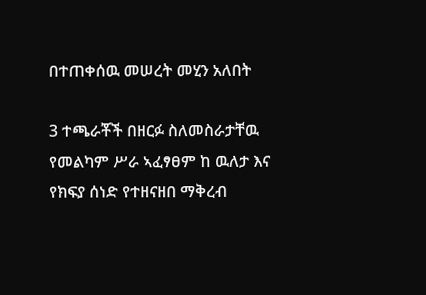በተጠቀሰዉ መሠረት መሂን አለበት

3 ተጫራቾች በዘርፉ ስለመስራታቸዉ የመልካም ሥራ ኣፈፃፀም ከ ዉለታ እና የክፍያ ሰነድ የተዘናዘበ ማቅረብ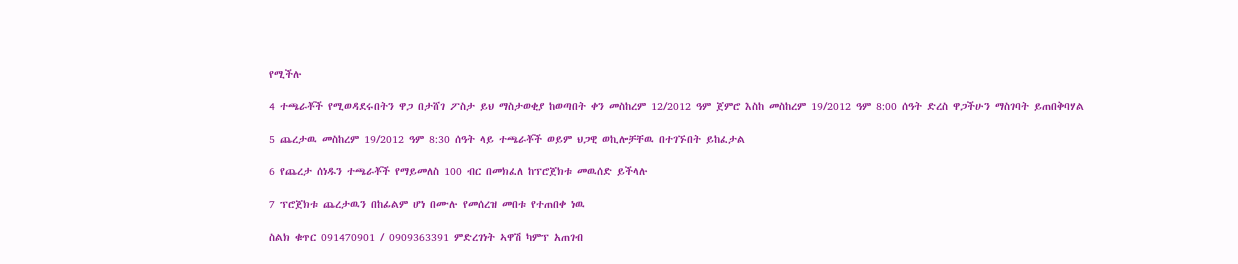የሚችሉ

4 ተጫራቾች የሚወዳደሩበትን ዋጋ በታሸገ ፖስታ ይህ ማስታወቂያ ከወጣበት ቀን መስከረም 12/2012 ዓም ጀምሮ እስከ መስከረም 19/2012 ዓም 8:00 ሰዓት ድረስ ዋጋችሁን ማስገባት ይጠበቅባሃል

5 ጨረታዉ መስከረም 19/2012 ዓም 8:30 ሰዓት ላይ ተጫራቾች ወይም ህጋዊ ወኪሎቻቸዉ በተገኙበት ይከፈታል

6 የጨረታ ሰነዱን ተጫራቾች የማይመለስ 100 ብር በመክፈለ ከፕሮጀክቱ መዉሰድ ይችላሉ

7 ፕሮጀክቱ ጨረታዉን በከፊልም ሆነ በሙሉ የመሰረዝ መበቱ የተጠበቀ ነዉ

ስልክ ቁጥር 091470901 / 0909363391 ምድረገነት ኣዋሽ ካምፕ አጠገብ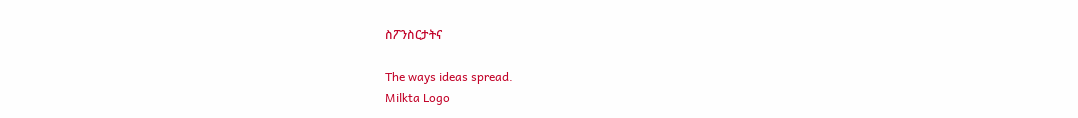ስፖንስርታትና

The ways ideas spread.
Milkta Logo